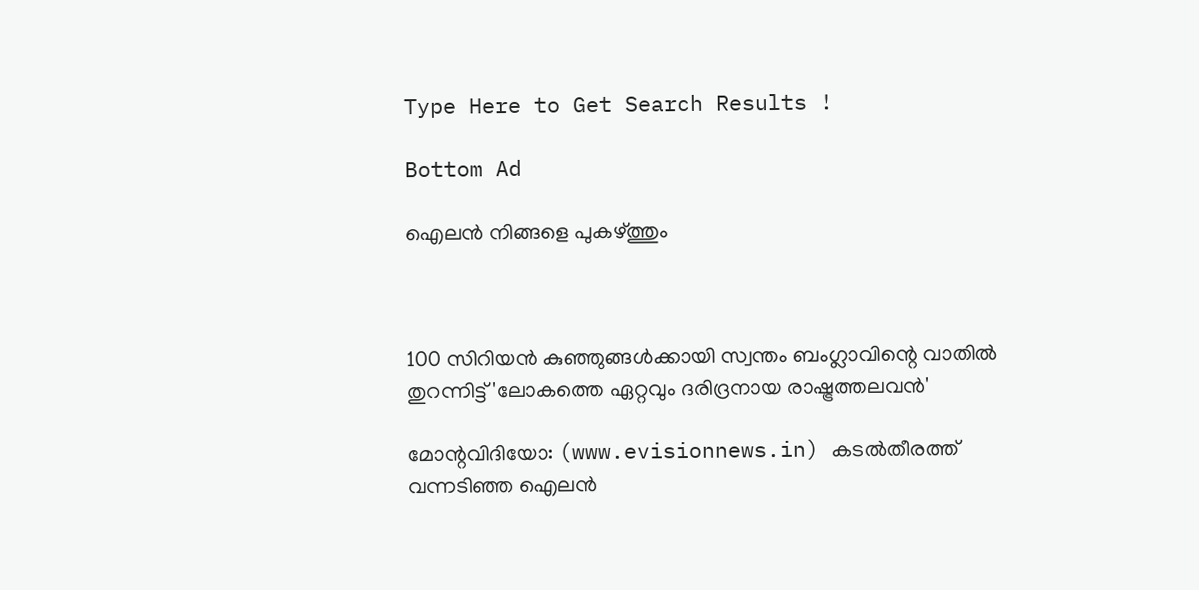Type Here to Get Search Results !

Bottom Ad

ഐലന്‍ നിങ്ങളെ പുകഴ്ത്തും



100 സിറിയന്‍ കുഞ്ഞുങ്ങള്‍ക്കായി സ്വന്തം ബംഗ്ലാവിന്റെ വാതില്‍ തുറന്നിട്ട് 'ലോകത്തെ ഏറ്റവും ദരിദ്രനായ രാഷ്ട്രത്തലവന്‍'

മോന്റവിദിയോ: (www.evisionnews.in) കടല്‍തീരത്ത് വന്നടിഞ്ഞ ഐലന്‍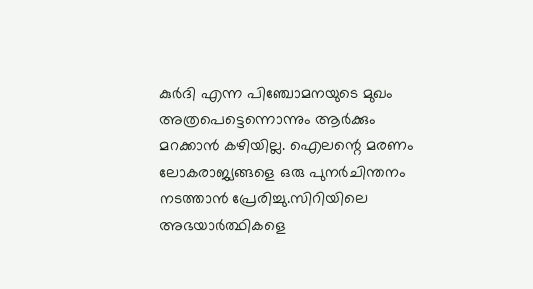കുര്‍ദി എന്ന പിഞ്ചോമനയുടെ മുഖം അത്രപെട്ടെന്നൊന്നും ആര്‍ക്കും മറക്കാന്‍ കഴിയില്ല. ഐലന്റെ മരണം ലോകരാജ്യങ്ങളെ ഒരു പുനര്‍ചിന്തനം നടത്താന്‍ പ്രേരിച്ചു.സിറിയിലെ അഭയാര്‍ത്ഥികളെ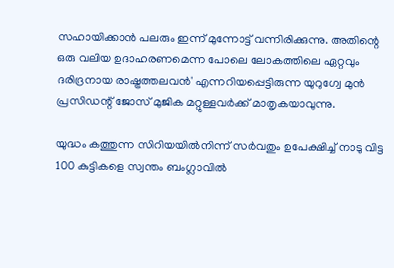സഹായിക്കാന്‍ പലരും ഇന്ന് മുന്നോട്ട് വന്നിരിക്കുന്നു. അതിന്റെ ഒരു വലിയ ഉദാഹരണമെന്ന പോലെ ലോകത്തിലെ ഏറ്റവും ദരിദ്രനായ രാഷ്ട്രത്തലവന്‍' എന്നറിയപ്പെട്ടിരുന്ന യുറുഗ്വേ മുന്‍ പ്രസിഡന്റ് ജോസ് മുജിക മറ്റുള്ളവര്‍ക്ക് മാതൃകയാവുന്നു.

യുദ്ധം കത്തുന്ന സിറിയയില്‍നിന്ന് സര്‍വതും ഉപേക്ഷിച്ച് നാടു വിട്ട 100 കുട്ടികളെ സ്വന്തം ബംഗ്ലാവില്‍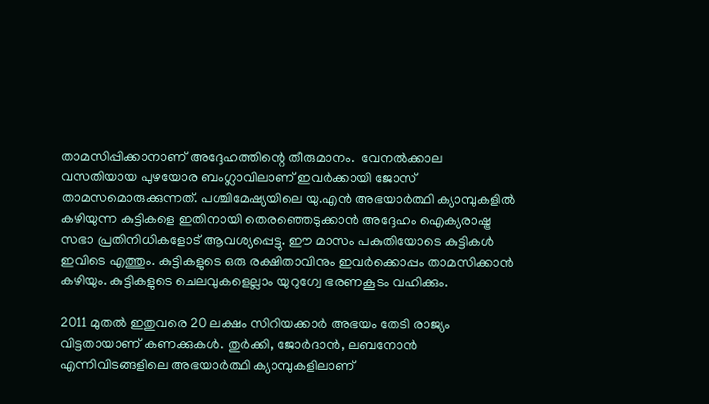താമസിപ്പിക്കാനാണ് അദ്ദേഹത്തിന്റെ തീരുമാനം.  വേനല്‍ക്കാല വസതിയായ പുഴയോര ബംഗ്ലാവിലാണ് ഇവര്‍ക്കായി ജോസ് താമസമൊരുക്കുന്നത്. പശ്ചിമേഷ്യയിലെ യു.എന്‍ അഭയാര്‍ത്ഥി ക്യാമ്പുകളില്‍ കഴിയുന്ന കുട്ടികളെ ഇതിനായി തെരഞ്ഞെടുക്കാന്‍ അദ്ദേഹം ഐക്യരാഷ്ട്ര സഭാ പ്രതിനിധികളോട് ആവശ്യപ്പെട്ടു. ഈ മാസം പകുതിയോടെ കുട്ടികള്‍ ഇവിടെ എത്തും. കുട്ടികളുടെ ഒരു രക്ഷിതാവിനും ഇവര്‍ക്കൊപ്പം താമസിക്കാന്‍ കഴിയും. കുട്ടികളുടെ ചെലവുകളെല്ലാം യുറുഗ്വേ ഭരണകൂടം വഹിക്കും.

2011 മുതല്‍ ഇതുവരെ 20 ലക്ഷം സിറിയക്കാര്‍ അഭയം തേടി രാജ്യം വിട്ടതായാണ് കണക്കുകള്‍. തുര്‍ക്കി, ജോര്‍ദാന്‍, ലബനോന്‍ എന്നിവിടങ്ങളിലെ അഭയാര്‍ത്ഥി ക്യാമ്പുകളിലാണ്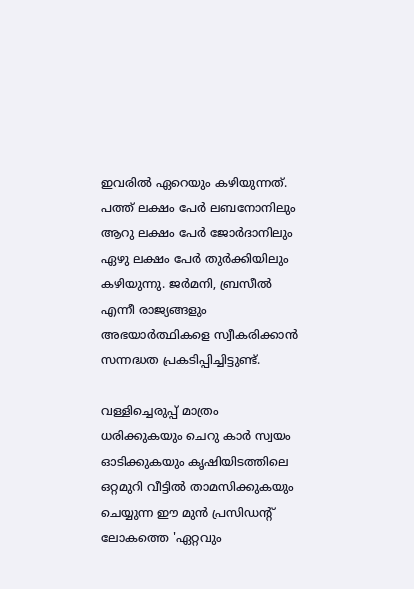ഇവരില്‍ ഏറെയും കഴിയുന്നത്. പത്ത് ലക്ഷം പേര്‍ ലബനോനിലും ആറു ലക്ഷം പേര്‍ ജോര്‍ദാനിലും ഏഴു ലക്ഷം പേര്‍ തുര്‍ക്കിയിലും കഴിയുന്നു. ജര്‍മനി, ബ്രസീല്‍ എന്നീ രാജ്യങ്ങളും അഭയാര്‍ത്ഥികളെ സ്വീകരിക്കാന്‍ സന്നദ്ധത പ്രകടിപ്പിച്ചിട്ടുണ്ട്.

വള്ളിച്ചെരുപ്പ് മാത്രം ധരിക്കുകയും ചെറു കാര്‍ സ്വയം ഓടിക്കുകയും കൃഷിയിടത്തിലെ ഒറ്റമുറി വീട്ടില്‍ താമസിക്കുകയും ചെയ്യുന്ന ഈ മുന്‍ പ്രസിഡന്റ് ലോകത്തെ 'ഏറ്റവും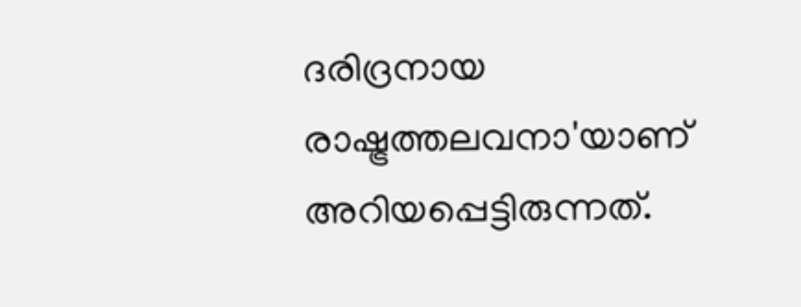ദരിദ്രനായ രാഷ്ട്രത്തലവനാ'യാണ് അറിയപ്പെട്ടിരുന്നത്.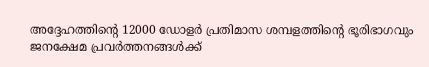അദ്ദേഹത്തിന്റെ 12000 ഡോളര്‍ പ്രതിമാസ ശമ്പളത്തിന്റെ ഭൂരിഭാഗവും ജനക്ഷേമ പ്രവര്‍ത്തനങ്ങള്‍ക്ക്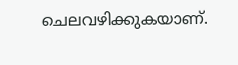ചെലവഴിക്കുകയാണ്.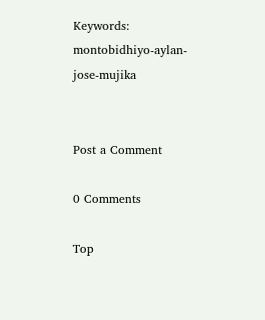Keywords: montobidhiyo-aylan-jose-mujika


Post a Comment

0 Comments

Top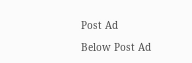Post Ad

Below Post Ad